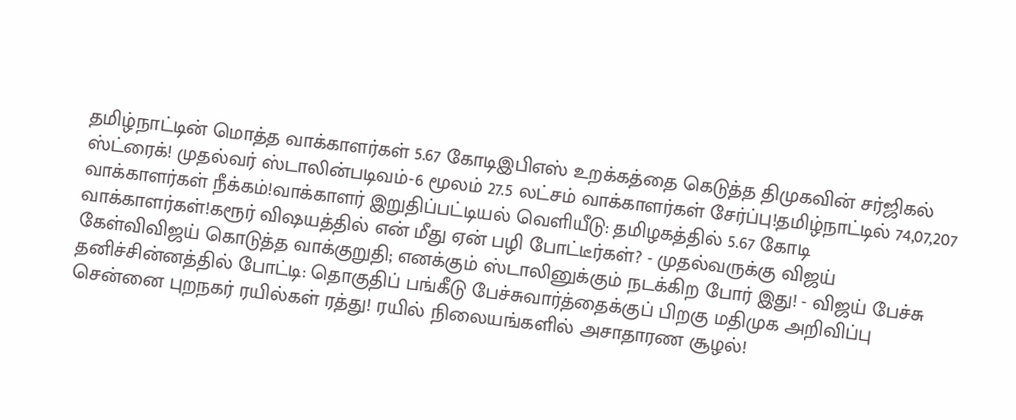தமிழ்நாட்டின் மொத்த வாக்காளர்கள் 5.67 கோடிஇபிஎஸ் உறக்கத்தை கெடுத்த திமுகவின் சர்ஜிகல் ஸ்ட்ரைக்! முதல்வர் ஸ்டாலின்படிவம்-6 மூலம் 27.5 லட்சம் வாக்காளர்கள் சேர்ப்பு!தமிழ்நாட்டில் 74,07,207 வாக்காளர்கள் நீக்கம்!வாக்காளர் இறுதிப்பட்டியல் வெளியீடு: தமிழகத்தில் 5.67 கோடி வாக்காளர்கள்!கரூர் விஷயத்தில் என் மீது ஏன் பழி போட்டீர்கள்? - முதல்வருக்கு விஜய் கேள்விவிஜய் கொடுத்த வாக்குறுதி; எனக்கும் ஸ்டாலினுக்கும் நடக்கிற போர் இது! - விஜய் பேச்சு தனிச்சின்னத்தில் போட்டி: தொகுதிப் பங்கீடு பேச்சுவார்த்தைக்குப் பிறகு மதிமுக அறிவிப்பு சென்னை புறநகர் ரயில்கள் ரத்து! ரயில் நிலையங்களில் அசாதாரண சூழல்!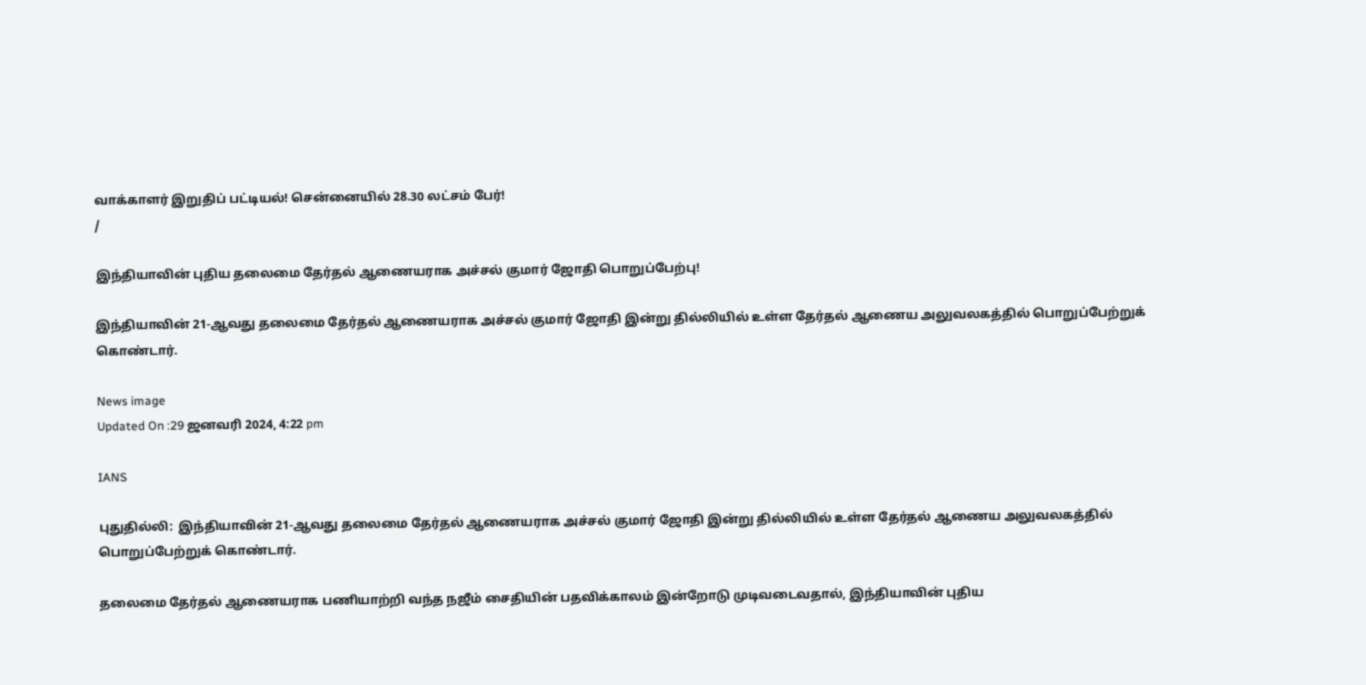வாக்காளர் இறுதிப் பட்டியல்! சென்னையில் 28.30 லட்சம் பேர்!
/

இந்தியாவின் புதிய தலைமை தேர்தல் ஆணையராக அச்சல் குமார் ஜோதி பொறுப்பேற்பு!

இந்தியாவின் 21-ஆவது தலைமை தேர்தல் ஆணையராக அச்சல் குமார் ஜோதி இன்று தில்லியில் உள்ள தேர்தல் ஆணைய அலுவலகத்தில் பொறுப்பேற்றுக் கொண்டார்.

News image
Updated On :29 ஜனவரி 2024, 4:22 pm

IANS

புதுதில்லி:  இந்தியாவின் 21-ஆவது தலைமை தேர்தல் ஆணையராக அச்சல் குமார் ஜோதி இன்று தில்லியில் உள்ள தேர்தல் ஆணைய அலுவலகத்தில் பொறுப்பேற்றுக் கொண்டார்.

தலைமை தேர்தல் ஆணையராக பணியாற்றி வந்த நஜீம் சைதியின் பதவிக்காலம் இன்றோடு முடிவடைவதால், இந்தியாவின் புதிய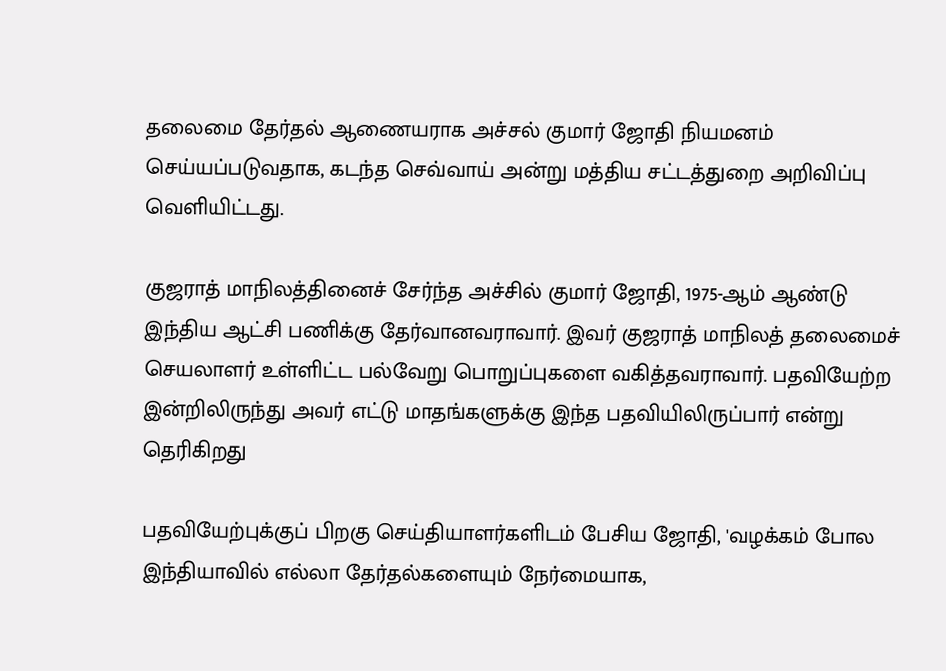தலைமை தேர்தல் ஆணையராக அச்சல் குமார் ஜோதி நியமனம் செய்யப்படுவதாக, கடந்த செவ்வாய் அன்று மத்திய சட்டத்துறை அறிவிப்பு வெளியிட்டது.

குஜராத் மாநிலத்தினைச் சேர்ந்த அச்சில் குமார் ஜோதி, 1975-ஆம் ஆண்டு இந்திய ஆட்சி பணிக்கு தேர்வானவராவார். இவர் குஜராத் மாநிலத் தலைமைச் செயலாளர் உள்ளிட்ட பல்வேறு பொறுப்புகளை வகித்தவராவார். பதவியேற்ற இன்றிலிருந்து அவர் எட்டு மாதங்களுக்கு இந்த பதவியிலிருப்பார் என்று தெரிகிறது

பதவியேற்புக்குப் பிறகு செய்தியாளர்களிடம் பேசிய ஜோதி, 'வழக்கம் போல இந்தியாவில் எல்லா தேர்தல்களையும் நேர்மையாக,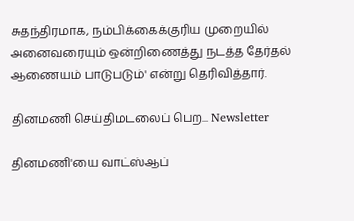சுதந்திரமாக, நம்பிக்கைக்குரிய முறையில் அனைவரையும் ஒன்றிணைத்து நடத்த தேர்தல் ஆணையம் பாடுபடும்' என்று தெரிவித்தார்.

தினமணி செய்திமடலைப் பெற... Newsletter

தினமணி'யை வாட்ஸ்ஆப்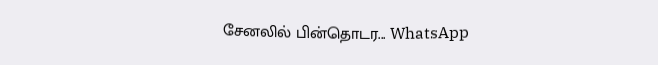சேனலில் பின்தொடர... WhatsApp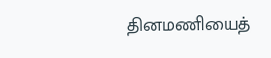தினமணியைத்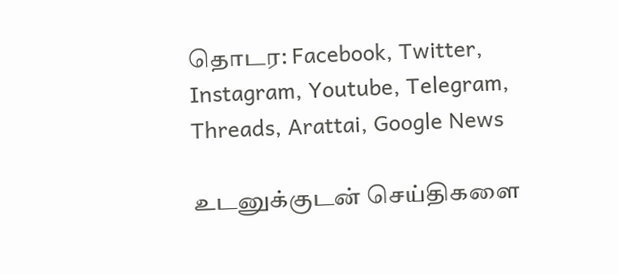தொடர: Facebook, Twitter, Instagram, Youtube, Telegram, Threads, Arattai, Google News

உடனுக்குடன் செய்திகளை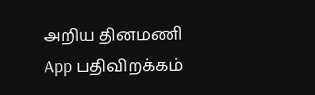அறிய தினமணி App பதிவிறக்கம்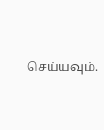செய்யவும்.